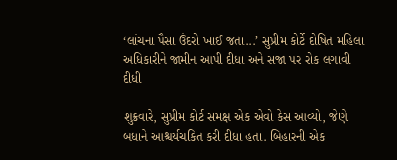‘લાંચના પૈસા ઉંદરો ખાઈ જતા...’ સુપ્રીમ કોર્ટે દોષિત મહિલા અધિકારીને જામીન આપી દીધા અને સજા પર રોક લગાવી દીધી

શુક્રવારે, સુપ્રીમ કોર્ટ સમક્ષ એક એવો કેસ આવ્યો, જેણે બધાને આશ્ચર્યચકિત કરી દીધા હતા. બિહારની એક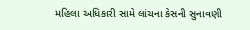મહિલા અધિકારી સામે લાંચના કેસની સુનાવણી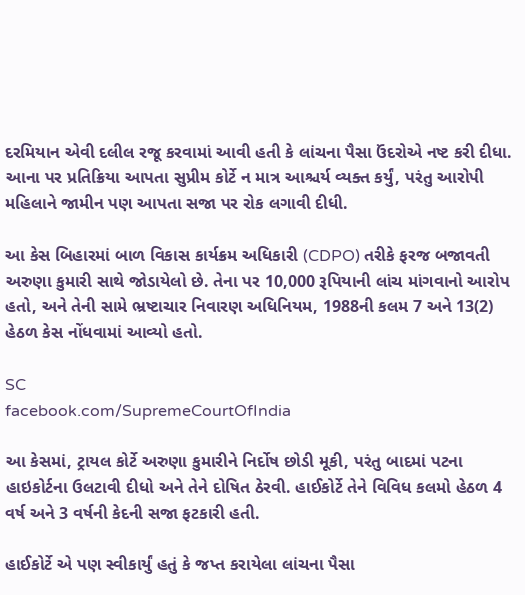દરમિયાન એવી દલીલ રજૂ કરવામાં આવી હતી કે લાંચના પૈસા ઉંદરોએ નષ્ટ કરી દીધા. આના પર પ્રતિક્રિયા આપતા સુપ્રીમ કોર્ટે ન માત્ર આશ્ચર્ય વ્યક્ત કર્યું, પરંતુ આરોપી મહિલાને જામીન પણ આપતા સજા પર રોક લગાવી દીધી.

આ કેસ બિહારમાં બાળ વિકાસ કાર્યક્રમ અધિકારી (CDPO) તરીકે ફરજ બજાવતી અરુણા કુમારી સાથે જોડાયેલો છે. તેના પર 10,000 રૂપિયાની લાંચ માંગવાનો આરોપ હતો, અને તેની સામે ભ્રષ્ટાચાર નિવારણ અધિનિયમ, 1988ની કલમ 7 અને 13(2) હેઠળ કેસ નોંધવામાં આવ્યો હતો.

SC
facebook.com/SupremeCourtOfIndia

આ કેસમાં, ટ્રાયલ કોર્ટે અરુણા કુમારીને નિર્દોષ છોડી મૂકી, પરંતુ બાદમાં પટના હાઇકોર્ટના ઉલટાવી દીધો અને તેને દોષિત ઠેરવી. હાઈકોર્ટે તેને વિવિધ કલમો હેઠળ 4 વર્ષ અને 3 વર્ષની કેદની સજા ફટકારી હતી.

હાઈકોર્ટે એ પણ સ્વીકાર્યું હતું કે જપ્ત કરાયેલા લાંચના પૈસા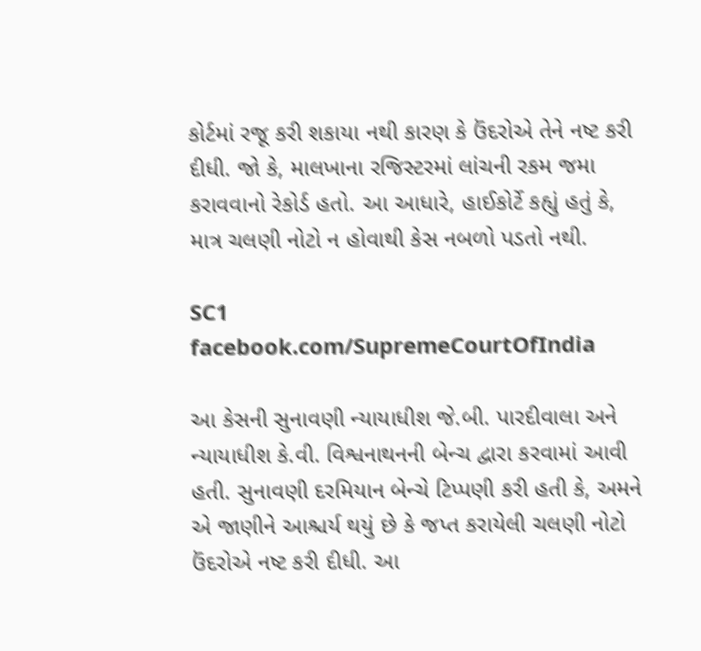કોર્ટમાં રજૂ કરી શકાયા નથી કારણ કે ઉંદરોએ તેને નષ્ટ કરી દીધી. જો કે, માલખાના રજિસ્ટરમાં લાંચની રકમ જમા કરાવવાનો રેકોર્ડ હતો. આ આધારે, હાઈકોર્ટે કહ્યું હતું કે, માત્ર ચલણી નોટો ન હોવાથી કેસ નબળો પડતો નથી.

SC1
facebook.com/SupremeCourtOfIndia

આ કેસની સુનાવણી ન્યાયાધીશ જે.બી. પારદીવાલા અને ન્યાયાધીશ કે.વી. વિશ્વનાથનની બેન્ચ દ્વારા કરવામાં આવી હતી. સુનાવણી દરમિયાન બેન્ચે ટિપ્પણી કરી હતી કે, અમને એ જાણીને આશ્ચર્ય થયું છે કે જપ્ત કરાયેલી ચલણી નોટો ઉંદરોએ નષ્ટ કરી દીધી. આ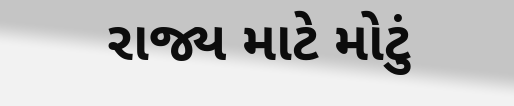રાજ્ય માટે મોટું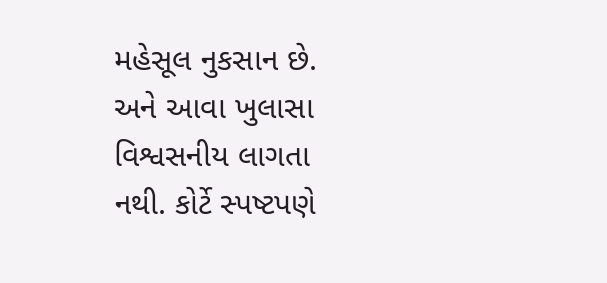મહેસૂલ નુકસાન છે. અને આવા ખુલાસા વિશ્વસનીય લાગતા નથી. કોર્ટે સ્પષ્ટપણે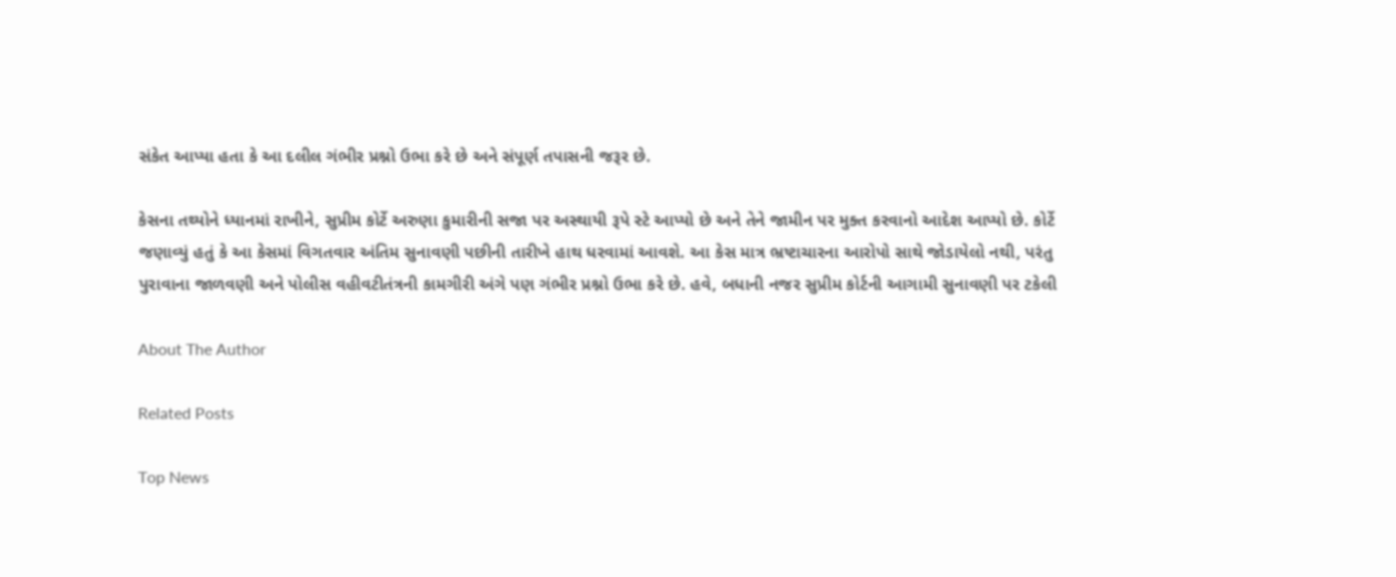સંકેત આપ્યા હતા કે આ દલીલ ગંભીર પ્રશ્નો ઉભા કરે છે અને સંપૂર્ણ તપાસની જરૂર છે.

કેસના તથ્યોને ધ્યાનમાં રાખીને, સુપ્રીમ કોર્ટે અરુણા કુમારીની સજા પર અસ્થાયી રૂપે સ્ટે આપ્યો છે અને તેને જામીન પર મુક્ત કરવાનો આદેશ આપ્યો છે. કોર્ટે જણાવ્યું હતું કે આ કેસમાં વિગતવાર અંતિમ સુનાવણી પછીની તારીખે હાથ ધરવામાં આવશે. આ કેસ માત્ર ભ્રષ્ટાચારના આરોપો સાથે જોડાયેલો નથી, પરંતુ પુરાવાના જાળવણી અને પોલીસ વહીવટીતંત્રની કામગીરી અંગે પણ ગંભીર પ્રશ્નો ઉભા કરે છે. હવે, બધાની નજર સુપ્રીમ કોર્ટની આગામી સુનાવણી પર ટકેલી

About The Author

Related Posts

Top News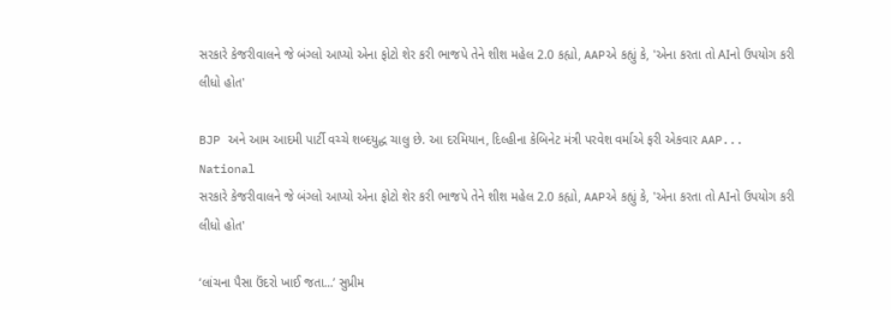સરકારે કેજરીવાલને જે બંગ્લો આપ્યો એના ફોટો શેર કરી ભાજપે તેને શીશ મહેલ 2.0 કહ્યો, AAPએ કહ્યું કે, 'એના કરતા તો AIનો ઉપયોગ કરી લીધો હોત'

BJP અને આમ આદમી પાર્ટી વચ્ચે શબ્દયુદ્ધ ચાલુ છે. આ દરમિયાન, દિલ્હીના કેબિનેટ મંત્રી પરવેશ વર્માએ ફરી એકવાર AAP...
National
સરકારે કેજરીવાલને જે બંગ્લો આપ્યો એના ફોટો શેર કરી ભાજપે તેને શીશ મહેલ 2.0 કહ્યો, AAPએ કહ્યું કે, 'એના કરતા તો AIનો ઉપયોગ કરી લીધો હોત'

‘લાંચના પૈસા ઉંદરો ખાઈ જતા...’ સુપ્રીમ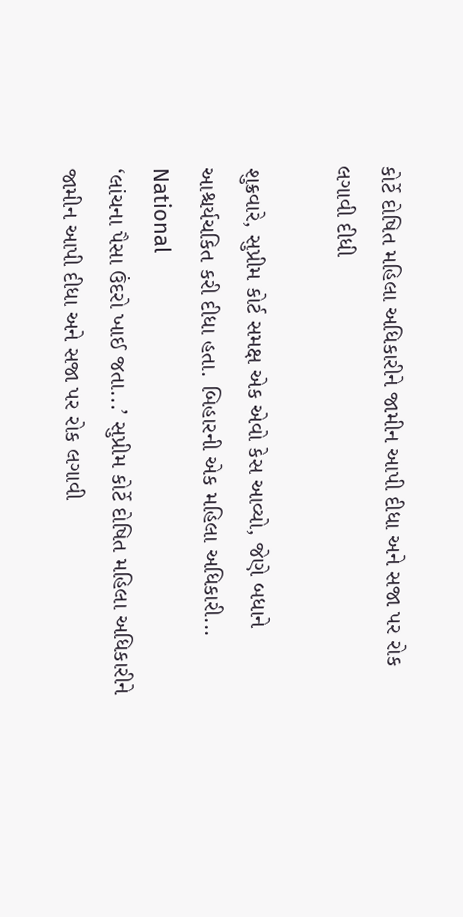કોર્ટે દોષિત મહિલા અધિકારીને જામીન આપી દીધા અને સજા પર રોક લગાવી દીધી

શુક્રવારે, સુપ્રીમ કોર્ટ સમક્ષ એક એવો કેસ આવ્યો, જેણે બધાને આશ્ચર્યચકિત કરી દીધા હતા. બિહારની એક મહિલા અધિકારી...
National
‘લાંચના પૈસા ઉંદરો ખાઈ જતા...’ સુપ્રીમ કોર્ટે દોષિત મહિલા અધિકારીને જામીન આપી દીધા અને સજા પર રોક લગાવી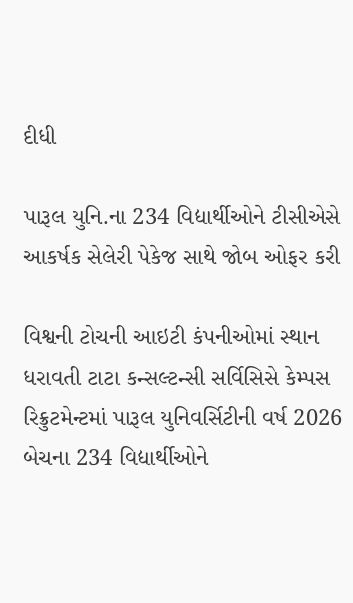દીધી

પારૂલ યુનિ.ના 234 વિદ્યાર્થીઓને ટીસીએસે આકર્ષક સેલેરી પેકેજ સાથે જોબ ઓફર કરી

વિશ્વની ટોચની આઇટી કંપનીઓમાં સ્થાન ધરાવતી ટાટા કન્સલ્ટન્સી સર્વિસિસે કેમ્પસ રિક્રુટમેન્ટમાં પારૂલ યુનિવર્સિટીની વર્ષ 2026 બેચના 234 વિદ્યાર્થીઓને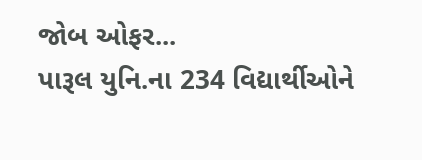જોબ ઓફર...
પારૂલ યુનિ.ના 234 વિદ્યાર્થીઓને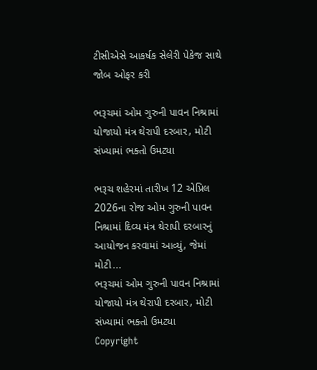ટીસીએસે આકર્ષક સેલેરી પેકેજ સાથે જોબ ઓફર કરી

ભરૂચમાં ઓમ ગુરુની પાવન નિશ્રામાં યોજાયો મંત્ર થેરાપી દરબાર, મોટી સંખ્યામાં ભક્તો ઉમટ્યા

ભરૂચ શહેરમાં તારીખ 12 એપ્રિલ 2026ના રોજ ઓમ ગુરુની પાવન નિશ્રામાં દિવ્ય મંત્ર થેરાપી દરબારનું આયોજન કરવામાં આવ્યું, જેમાં મોટી...
ભરૂચમાં ઓમ ગુરુની પાવન નિશ્રામાં યોજાયો મંત્ર થેરાપી દરબાર, મોટી સંખ્યામાં ભક્તો ઉમટ્યા
Copyright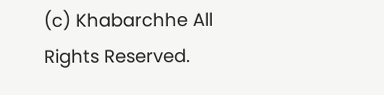(c) Khabarchhe All Rights Reserved.